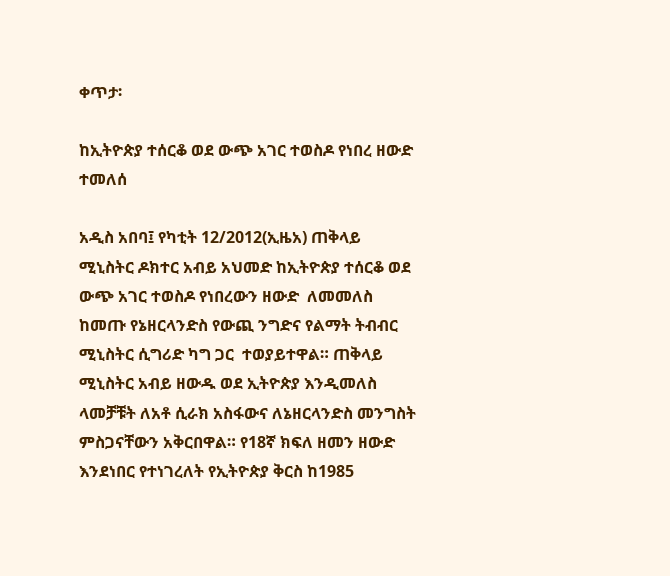ቀጥታ፡

ከኢትዮጵያ ተሰርቆ ወደ ውጭ አገር ተወስዶ የነበረ ዘውድ ተመለሰ

አዲስ አበባ፤ የካቲት 12/2012(ኢዜአ) ጠቅላይ ሚኒስትር ዶክተር አብይ አህመድ ከኢትዮጵያ ተሰርቆ ወደ ውጭ አገር ተወስዶ የነበረውን ዘውድ  ለመመለስ ከመጡ የኔዘርላንድስ የውጪ ንግድና የልማት ትብብር ሚኒስትር ሲግሪድ ካግ ጋር  ተወያይተዋል። ጠቅላይ ሚኒስትር አብይ ዘውዱ ወደ ኢትዮጵያ እንዲመለስ ላመቻቹት ለአቶ ሲራክ አስፋውና ለኔዘርላንድስ መንግስት ምስጋናቸውን አቅርበዋል። የ18ኛ ክፍለ ዘመን ዘውድ እንደነበር የተነገረለት የኢትዮጵያ ቅርስ ከ1985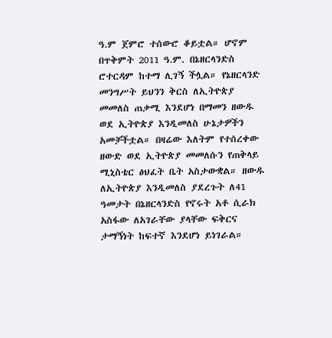ዓ.ም ጀምሮ ተሰውሮ ቆይቷል። ሆኖም በጥቅምት 2011 ዓ.ም. በኔዘርላንድስ ሮተርዳም ከተማ ሊገኝ ችሏል። የኔዘርላንድ መንግሥት ይህንን ቅርስ ለኢትዮጵያ መመለስ ጠቃሚ እንደሆነ በማመን ዘውዱ ወደ ኢትዮጵያ እንዲመለስ ሁኔታዎችን አመቻችቷል። በዛሬው እለትም የተሰረቀው ዘውድ ወደ ኢትዮጵያ መመለሱን የጠቅላይ ሚኒስቴር ፅህፈት ቤት አስታውቋል። ዘውዱ ለኢትዮጵያ እንዲመለስ ያደረጉት ለ41 ዓመታት በኔዘርላንድስ የኖሩት አቶ ሲራክ አስፋው ለአገራቸው ያላቸው ፍቅርና ታማኝነት ከፍተኛ እንደሆነ ይነገራል።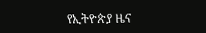የኢትዮጵያ ዜና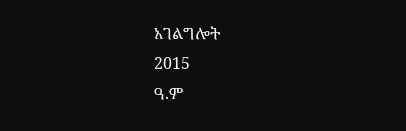አገልግሎት
2015
ዓ.ም